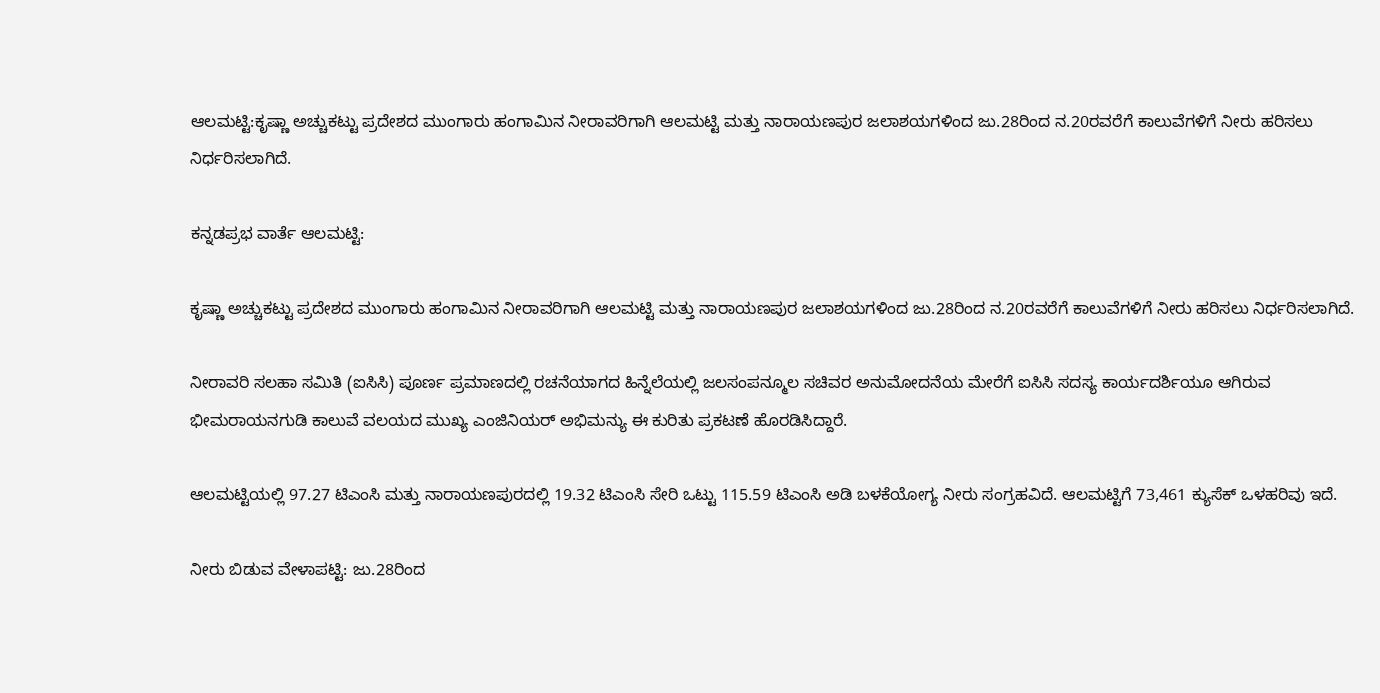ಆಲಮಟ್ಟಿ:ಕೃಷ್ಣಾ ಅಚ್ಚುಕಟ್ಟು ಪ್ರದೇಶದ ಮುಂಗಾರು ಹಂಗಾಮಿನ ನೀರಾವರಿಗಾಗಿ ಆಲಮಟ್ಟಿ ಮತ್ತು ನಾರಾಯಣಪುರ ಜಲಾಶಯಗಳಿಂದ ಜು.28ರಿಂದ ನ.20ರವರೆಗೆ ಕಾಲುವೆಗಳಿಗೆ ನೀರು ಹರಿಸಲು ನಿರ್ಧರಿಸಲಾಗಿದೆ.

ಕನ್ನಡಪ್ರಭ ವಾರ್ತೆ ಆಲಮಟ್ಟಿ:

ಕೃಷ್ಣಾ ಅಚ್ಚುಕಟ್ಟು ಪ್ರದೇಶದ ಮುಂಗಾರು ಹಂಗಾಮಿನ ನೀರಾವರಿಗಾಗಿ ಆಲಮಟ್ಟಿ ಮತ್ತು ನಾರಾಯಣಪುರ ಜಲಾಶಯಗಳಿಂದ ಜು.28ರಿಂದ ನ.20ರವರೆಗೆ ಕಾಲುವೆಗಳಿಗೆ ನೀರು ಹರಿಸಲು ನಿರ್ಧರಿಸಲಾಗಿದೆ.

ನೀರಾವರಿ ಸಲಹಾ ಸಮಿತಿ (ಐಸಿಸಿ) ಪೂರ್ಣ ಪ್ರಮಾಣದಲ್ಲಿ ರಚನೆಯಾಗದ ಹಿನ್ನೆಲೆಯಲ್ಲಿ ಜಲಸಂಪನ್ಮೂಲ ಸಚಿವರ ಅನುಮೋದನೆಯ ಮೇರೆಗೆ ಐಸಿಸಿ ಸದಸ್ಯ ಕಾರ್ಯದರ್ಶಿಯೂ ಆಗಿರುವ ಭೀಮರಾಯನಗುಡಿ ಕಾಲುವೆ ವಲಯದ ಮುಖ್ಯ ಎಂಜಿನಿಯರ್ ಅಭಿಮನ್ಯು ಈ ಕುರಿತು ಪ್ರಕಟಣೆ ಹೊರಡಿಸಿದ್ದಾರೆ.

ಆಲಮಟ್ಟಿಯಲ್ಲಿ 97.27 ಟಿಎಂಸಿ ಮತ್ತು ನಾರಾಯಣಪುರದಲ್ಲಿ 19.32 ಟಿಎಂಸಿ ಸೇರಿ ಒಟ್ಟು 115.59 ಟಿಎಂಸಿ ಅಡಿ ಬಳಕೆಯೋಗ್ಯ ನೀರು ಸಂಗ್ರಹವಿದೆ. ಆಲಮಟ್ಟಿಗೆ 73,461 ಕ್ಯುಸೆಕ್ ಒಳಹರಿವು ಇದೆ.

ನೀರು ಬಿಡುವ ವೇಳಾಪಟ್ಟಿ: ಜು.28ರಿಂದ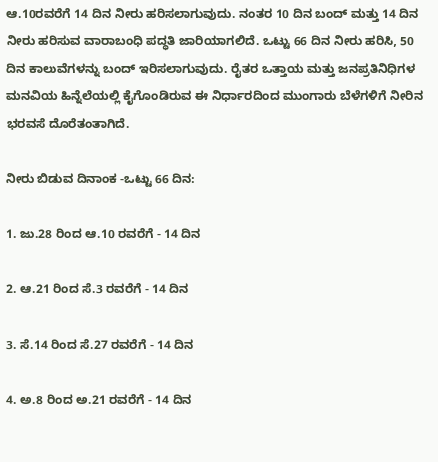ಆ.10ರವರೆಗೆ 14 ದಿನ ನೀರು ಹರಿಸಲಾಗುವುದು. ನಂತರ 10 ದಿನ ಬಂದ್ ಮತ್ತು 14 ದಿನ ನೀರು ಹರಿಸುವ ವಾರಾಬಂಧಿ ಪದ್ಧತಿ ಜಾರಿಯಾಗಲಿದೆ. ಒಟ್ಟು 66 ದಿನ ನೀರು ಹರಿಸಿ, 50 ದಿನ ಕಾಲುವೆಗಳನ್ನು ಬಂದ್ ಇರಿಸಲಾಗುವುದು. ರೈತರ ಒತ್ತಾಯ ಮತ್ತು ಜನಪ್ರತಿನಿಧಿಗಳ ಮನವಿಯ ಹಿನ್ನೆಲೆಯಲ್ಲಿ ಕೈಗೊಂಡಿರುವ ಈ ನಿರ್ಧಾರದಿಂದ ಮುಂಗಾರು ಬೆಳೆಗಳಿಗೆ ನೀರಿನ ಭರವಸೆ ದೊರೆತಂತಾಗಿದೆ.

ನೀರು ಬಿಡುವ ದಿನಾಂಕ -ಒಟ್ಟು 66 ದಿನ:

1. ಜು.28 ರಿಂದ ಆ.10 ರವರೆಗೆ - 14 ದಿನ

2. ಆ.21 ರಿಂದ ಸೆ.3 ರವರೆಗೆ - 14 ದಿನ

3. ಸೆ.14 ರಿಂದ ಸೆ.27 ರವರೆಗೆ - 14 ದಿನ

4. ಅ.8 ರಿಂದ ಅ.21 ರವರೆಗೆ - 14 ದಿನ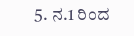5. ನ.1 ರಿಂದ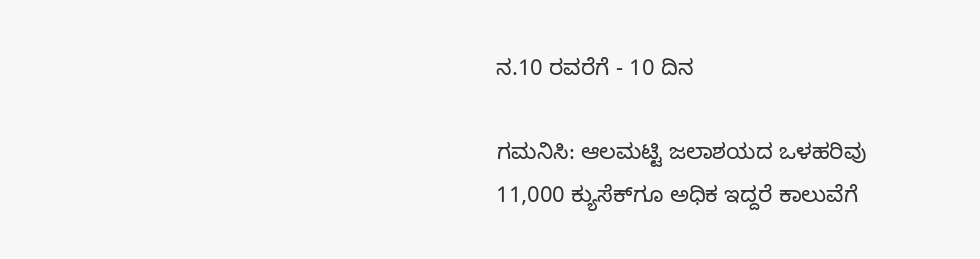ನ.10 ರವರೆಗೆ - 10 ದಿನ

ಗಮನಿಸಿ: ಆಲಮಟ್ಟಿ ಜಲಾಶಯದ ಒಳಹರಿವು 11,000 ಕ್ಯುಸೆಕ್‌ಗೂ ಅಧಿಕ ಇದ್ದರೆ ಕಾಲುವೆಗೆ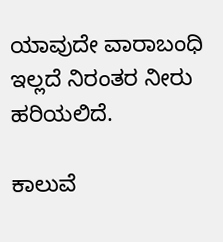ಯಾವುದೇ ವಾರಾಬಂಧಿ ಇಲ್ಲದೆ ನಿರಂತರ ನೀರು ಹರಿಯಲಿದೆ.

ಕಾಲುವೆ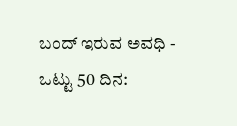ಬಂದ್ ಇರುವ ಅವಧಿ - ಒಟ್ಟು 50 ದಿನ: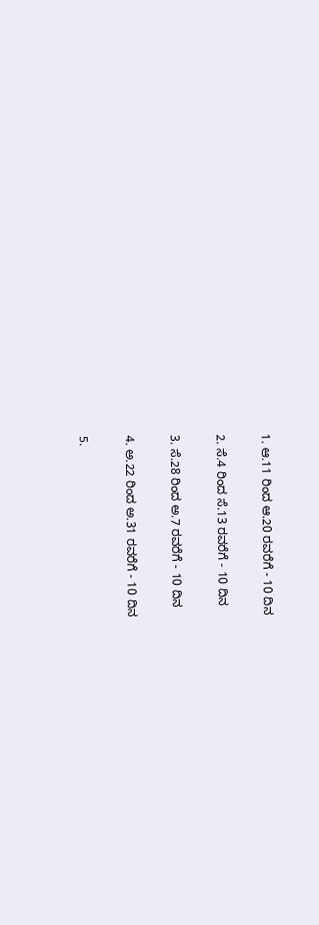1. ಆ.11 ರಿಂದ ಆ.20 ರವರೆಗೆ - 10 ದಿನ

2. ಸೆ.4 ರಿಂದ ಸೆ.13 ರವರೆಗೆ - 10 ದಿನ

3. ಸೆ.28 ರಿಂದ ಅ.7 ರವರೆಗೆ - 10 ದಿನ

4. ಅ.22 ರಿಂದ ಅ.31 ರವರೆಗೆ - 10 ದಿನ

5.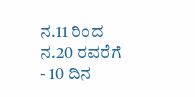ನ.11 ರಿಂದ ನ.20 ರವರೆಗೆ - 10 ದಿನ